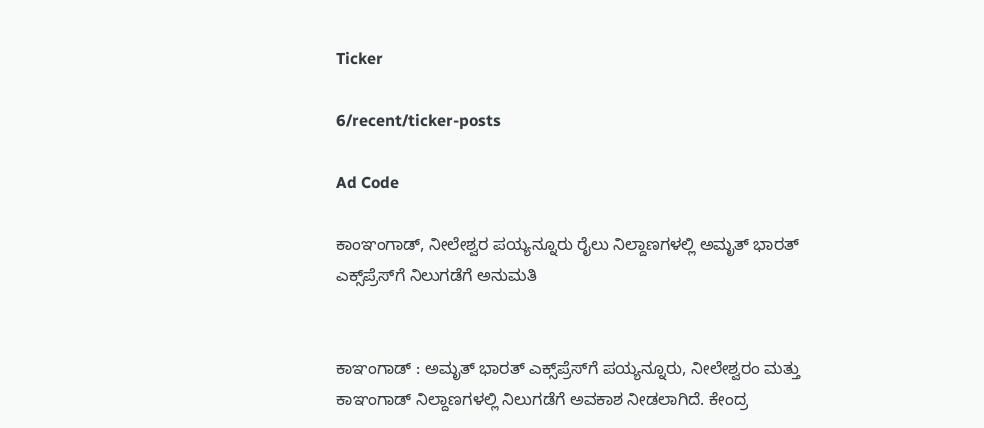Ticker

6/recent/ticker-posts

Ad Code

ಕಾಂಞಂಗಾಡ್, ನೀಲೇಶ್ವರ ಪಯ್ಯನ್ನೂರು ರೈಲು ನಿಲ್ದಾಣಗಳಲ್ಲಿ ಅಮೃತ್ ಭಾರತ್ ಎಕ್ಸ್‌ಪ್ರೆಸ್‌ಗೆ ನಿಲುಗಡೆಗೆ ಅನುಮತಿ


ಕಾಞಂಗಾಡ್ : ಅಮೃತ್ ಭಾರತ್ ಎಕ್ಸ್‌ಪ್ರೆಸ್‌ಗೆ ಪಯ್ಯನ್ನೂರು, ನೀಲೇಶ್ವರಂ ಮತ್ತು ಕಾಞಂಗಾಡ್ ನಿಲ್ದಾಣಗಳಲ್ಲಿ ನಿಲುಗಡೆಗೆ ಅವಕಾಶ ನೀಡಲಾಗಿದೆ. ಕೇಂದ್ರ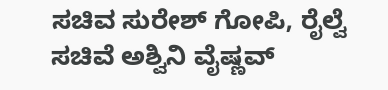ಸಚಿವ ಸುರೇಶ್ ಗೋಪಿ, ರೈಲ್ವೆ ಸಚಿವೆ ಅಶ್ವಿನಿ ವೈಷ್ಣವ್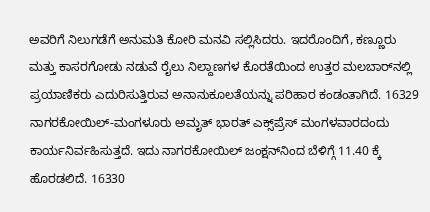ಅವರಿಗೆ ನಿಲುಗಡೆಗೆ ಅನುಮತಿ ಕೋರಿ ಮನವಿ ಸಲ್ಲಿಸಿದರು. ಇದರೊಂದಿಗೆ, ಕಣ್ಣೂರು ಮತ್ತು ಕಾಸರಗೋಡು ನಡುವೆ ರೈಲು ನಿಲ್ದಾಣಗಳ ಕೊರತೆಯಿಂದ ಉತ್ತರ ಮಲಬಾರ್‌ನಲ್ಲಿ ಪ್ರಯಾಣಿಕರು ಎದುರಿಸುತ್ತಿರುವ ಅನಾನುಕೂಲತೆಯನ್ನು ಪರಿಹಾರ ಕಂಡಂತಾಗಿದೆ. 16329 ನಾಗರಕೋಯಿಲ್-ಮಂಗಳೂರು ಅಮೃತ್ ಭಾರತ್ ಎಕ್ಸ್‌ಪ್ರೆಸ್ ಮಂಗಳವಾರದಂದು ಕಾರ್ಯನಿರ್ವಹಿಸುತ್ತದೆ. ಇದು ನಾಗರಕೋಯಿಲ್ ಜಂಕ್ಷನ್‌ನಿಂದ ಬೆಳಿಗ್ಗೆ 11.40 ಕ್ಕೆ ಹೊರಡಲಿದೆ. 16330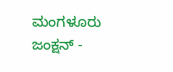ಮಂಗಳೂರು ಜಂಕ್ಷನ್ -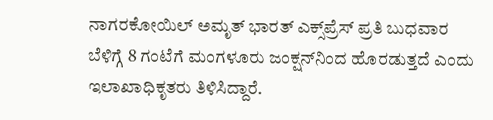ನಾಗರಕೋಯಿಲ್ ಅಮೃತ್ ಭಾರತ್ ಎಕ್ಸ್‌ಪ್ರೆಸ್ ಪ್ರತಿ ಬುಧವಾರ ಬೆಳಿಗ್ಗೆ 8 ಗಂಟೆಗೆ ಮಂಗಳೂರು ಜಂಕ್ಷನ್‌ನಿಂದ ಹೊರಡುತ್ತದೆ ಎಂದು ಇಲಾಖಾಧಿಕೃತರು ತಿಳಿಸಿದ್ದಾರೆ.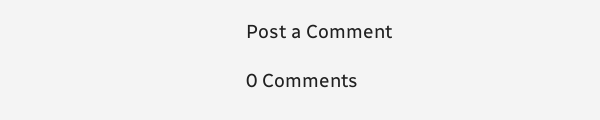Post a Comment

0 Comments